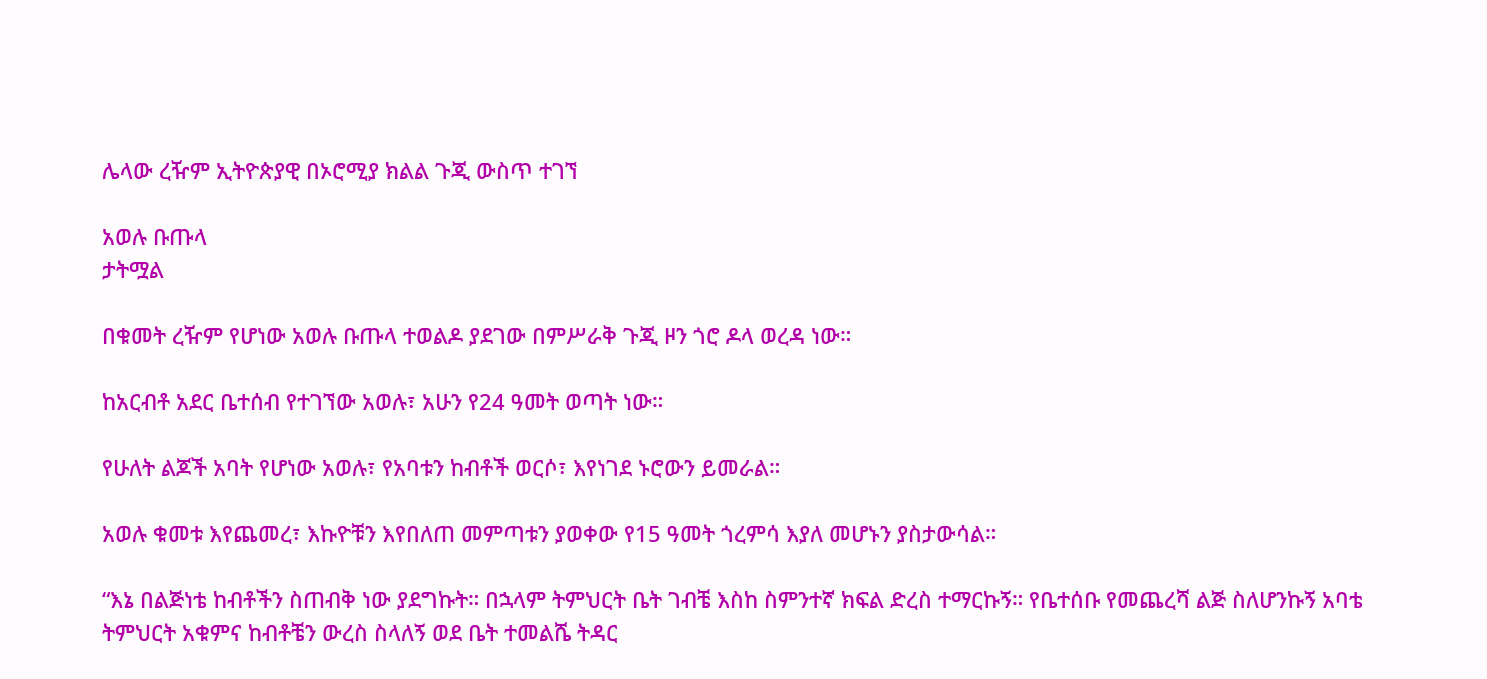ሌላው ረዥም ኢትዮጵያዊ በኦሮሚያ ክልል ጉጂ ውስጥ ተገኘ

አወሉ ቡጡላ
ታትሟል

በቁመት ረዥም የሆነው አወሉ ቡጡላ ተወልዶ ያደገው በምሥራቅ ጉጂ ዞን ጎሮ ዶላ ወረዳ ነው።

ከአርብቶ አደር ቤተሰብ የተገኘው አወሉ፣ አሁን የ24 ዓመት ወጣት ነው።

የሁለት ልጆች አባት የሆነው አወሉ፣ የአባቱን ከብቶች ወርሶ፣ እየነገደ ኑሮውን ይመራል።

አወሉ ቁመቱ እየጨመረ፣ እኩዮቹን እየበለጠ መምጣቱን ያወቀው የ15 ዓመት ጎረምሳ እያለ መሆኑን ያስታውሳል።

“እኔ በልጅነቴ ከብቶችን ስጠብቅ ነው ያደግኩት። በኋላም ትምህርት ቤት ገብቼ እስከ ስምንተኛ ክፍል ድረስ ተማርኩኝ። የቤተሰቡ የመጨረሻ ልጅ ስለሆንኩኝ አባቴ ትምህርት አቁምና ከብቶቼን ውረስ ስላለኝ ወደ ቤት ተመልሼ ትዳር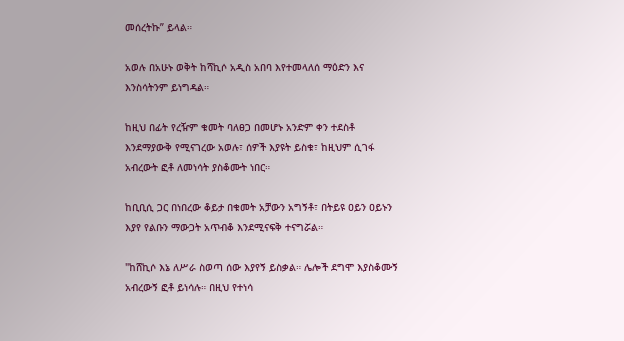መሰረትኩ” ይላል።

አወሉ በአሁኑ ወቅት ከሻኪሶ አዲስ አበባ እየተመላለሰ ማዕድን እና እንስሳትንም ይነግዳል።

ከዚህ በፊት የረዥም ቁመት ባለፀጋ በመሆኑ አንድም ቀን ተደስቶ እንደማያውቅ የሚናገረው አወሉ፣ ሰዎች እያዩት ይስቁ፣ ከዚህም ሲገፋ አብረውት ፎቶ ለመነሳት ያስቆሙት ነበር።

ከቢቢሲ ጋር በነበረው ቆይታ በቁመት አቻውን አግኝቶ፣ በትይዩ ዐይን ዐይኑን እያየ የልቡን ማውጋት አጥብቆ እንደሚናፍቅ ተናግሯል።

"ከሸኪሶ እኔ ለሥራ ስወጣ ሰው እያየኝ ይስቃል። ሌሎች ደግሞ እያስቆሙኝ አብረውኝ ፎቶ ይነሳሉ። በዚህ የተነሳ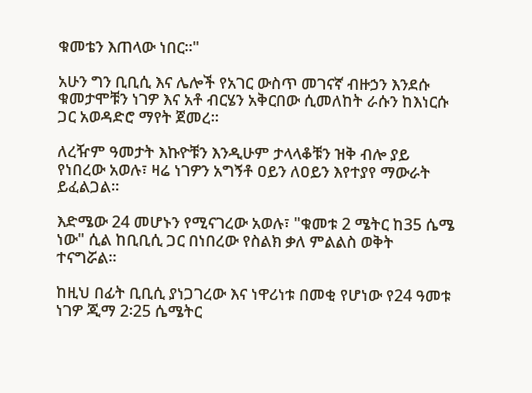ቁመቴን እጠላው ነበር።"

አሁን ግን ቢቢሲ እና ሌሎች የአገር ውስጥ መገናኛ ብዙኃን እንደሱ ቁመታሞቹን ነገዎ እና አቶ ብርሄን አቅርበው ሲመለከት ራሱን ከእነርሱ ጋር አወዳድሮ ማየት ጀመረ።

ለረዥም ዓመታት እኩዮቹን እንዲሁም ታላላቆቹን ዝቅ ብሎ ያይ የነበረው አወሉ፣ ዛሬ ነገዎን አግኝቶ ዐይን ለዐይን እየተያየ ማውራት ይፈልጋል።

እድሜው 24 መሆኑን የሚናገረው አወሉ፣ "ቁመቱ 2 ሜትር ከ35 ሴሜ ነው" ሲል ከቢቢሲ ጋር በነበረው የስልክ ቃለ ምልልስ ወቅት ተናግሯል።

ከዚህ በፊት ቢቢሲ ያነጋገረው እና ነዋሪነቱ በመቂ የሆነው የ24 ዓመቱ ነገዎ ጂማ 2፡25 ሴሜትር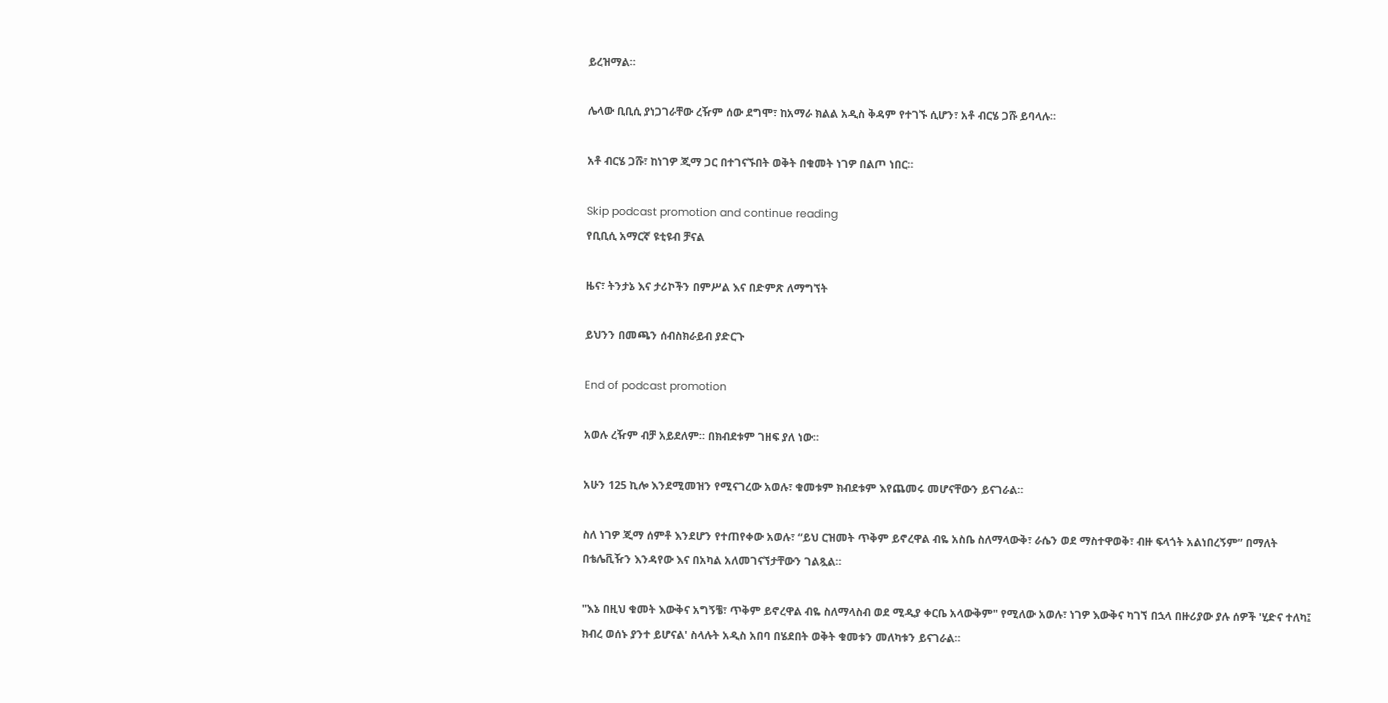ይረዝማል።

ሌላው ቢቢሲ ያነጋገራቸው ረዥም ሰው ደግሞ፣ ከአማራ ክልል አዲስ ቅዳም የተገኙ ሲሆን፣ አቶ ብርሄ ጋሹ ይባላሉ።

አቶ ብርሄ ጋሹ፣ ከነገዎ ጂማ ጋር በተገናኙበት ወቅት በቁመት ነገዎ በልጦ ነበር።

Skip podcast promotion and continue reading
የቢቢሲ አማርኛ ዩቲዩብ ቻናል

ዜና፣ ትንታኔ እና ታሪኮችን በምሥል እና በድምጽ ለማግኘት

ይህንን በመጫን ሰብስክራይብ ያድርጉ

End of podcast promotion

አወሉ ረዥም ብቻ አይደለም። በክብደቱም ገዘፍ ያለ ነው።

አሁን 125 ኪሎ እንደሚመዝን የሚናገረው አወሉ፣ ቁመቱም ክብደቱም እየጨመሩ መሆናቸውን ይናገራል።

ስለ ነገዎ ጂማ ሰምቶ እንደሆን የተጠየቀው አወሉ፣ “ይህ ርዝመት ጥቅም ይኖረዋል ብዬ አስቤ ስለማላውቅ፣ ራሴን ወደ ማስተዋወቅ፣ ብዙ ፍላጎት አልነበረኝም” በማለት በቴሌቪዥን እንዳየው እና በአካል አለመገናኘታቸውን ገልጿል።

"እኔ በዚህ ቁመት እውቅና አግኝቼ፣ ጥቅም ይኖረዋል ብዬ ስለማላስብ ወደ ሚዲያ ቀርቤ አላውቅም" የሚለው አወሉ፣ ነገዎ እውቅና ካገኘ በኋላ በዙሪያው ያሉ ሰዎች 'ሂድና ተለካ፤ ክብረ ወሰኑ ያንተ ይሆናል' ስላሉት አዲስ አበባ በሄደበት ወቅት ቁመቱን መለካቱን ይናገራል።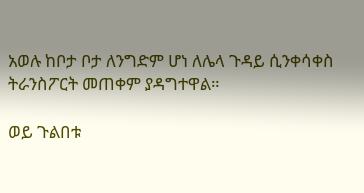አወሉ ከቦታ ቦታ ለንግድም ሆነ ለሌላ ጉዳይ ሲንቀሳቀስ ትራንስፖርት መጠቀም ያዳግተዋል።

ወይ ጉልበቱ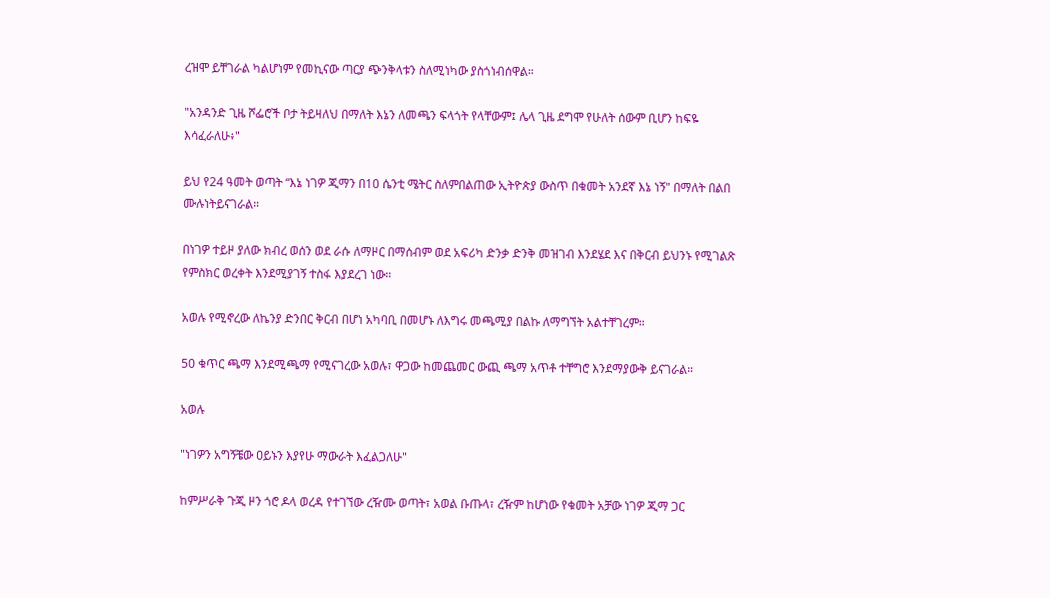ረዝሞ ይቸገራል ካልሆነም የመኪናው ጣርያ ጭንቅላቱን ስለሚነካው ያስጎነብሰዋል።

"አንዳንድ ጊዜ ሾፌሮች ቦታ ትይዛለህ በማለት እኔን ለመጫን ፍላጎት የላቸውም፤ ሌላ ጊዜ ደግሞ የሁለት ሰውም ቢሆን ከፍዬ እሳፈራለሁ፥"

ይህ የ24 ዓመት ወጣት “እኔ ነገዎ ጂማን በ10 ሴንቲ ሜትር ስለምበልጠው ኢትዮጵያ ውስጥ በቁመት አንደኛ እኔ ነኝ" በማለት በልበ ሙሉነትይናገራል።

በነገዎ ተይዞ ያለው ክብረ ወሰን ወደ ራሱ ለማዞር በማሰብም ወደ አፍሪካ ድንቃ ድንቅ መዝገብ እንደሄደ እና በቅርብ ይህንኑ የሚገልጽ የምስክር ወረቀት እንደሚያገኝ ተስፋ እያደረገ ነው።

አወሉ የሚኖረው ለኬንያ ድንበር ቅርብ በሆነ አካባቢ በመሆኑ ለእግሩ መጫሚያ በልኩ ለማግኘት አልተቸገረም።

50 ቁጥር ጫማ እንደሚጫማ የሚናገረው አወሉ፣ ዋጋው ከመጨመር ውጪ ጫማ አጥቶ ተቸግሮ እንደማያውቅ ይናገራል።

አወሉ

"ነገዎን አግኝቼው ዐይኑን እያየሁ ማውራት እፈልጋለሁ"

ከምሥራቅ ጉጂ ዞን ጎሮ ዶላ ወረዳ የተገኘው ረዥሙ ወጣት፣ አወል ቡጡላ፣ ረዥም ከሆነው የቁመት አቻው ነገዎ ጂማ ጋር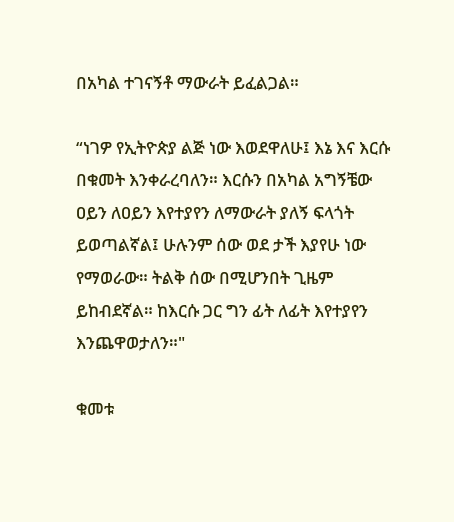በአካል ተገናኝቶ ማውራት ይፈልጋል።

“ነገዎ የኢትዮጵያ ልጅ ነው እወደዋለሁ፤ እኔ እና እርሱ በቁመት እንቀራረባለን። እርሱን በአካል አግኝቼው ዐይን ለዐይን እየተያየን ለማውራት ያለኝ ፍላጎት ይወጣልኛል፤ ሁሉንም ሰው ወደ ታች እያየሁ ነው የማወራው። ትልቅ ሰው በሚሆንበት ጊዜም ይከብደኛል። ከእርሱ ጋር ግን ፊት ለፊት እየተያየን እንጨዋወታለን።"

ቁመቱ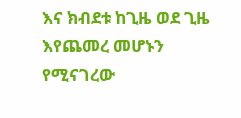እና ክብደቱ ከጊዜ ወደ ጊዜ እየጨመረ መሆኑን የሚናገረው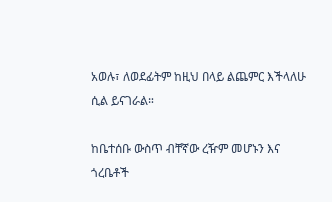አወሉ፣ ለወደፊትም ከዚህ በላይ ልጨምር እችላለሁ ሲል ይናገራል።

ከቤተሰቡ ውስጥ ብቸኛው ረዥም መሆኑን እና ጎረቤቶች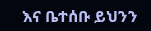እና ቤተሰቡ ይህንን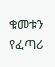ቁመቱን የፈጣሪ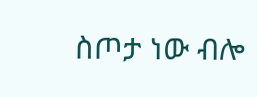ስጦታ ነው ብሎ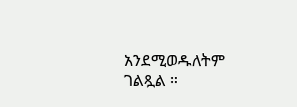አንደሚወዱለትም ገልጿል ።